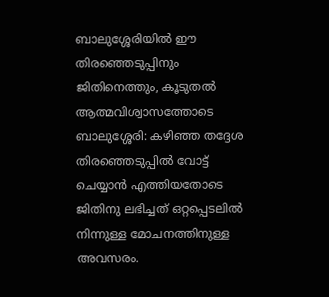ബാലുശ്ശേരിയിൽ ഈ തിരഞ്ഞെടുപ്പിനും ജിതിനെത്തും, കൂടുതൽ ആത്മവിശ്വാസത്തോടെ
ബാലുശ്ശേരി: കഴിഞ്ഞ തദ്ദേശ തിരഞ്ഞെടുപ്പിൽ വോട്ട് ചെയ്യാൻ എത്തിയതോടെ ജിതിനു ലഭിച്ചത് ഒറ്റപ്പെടലിൽ നിന്നുള്ള മോചനത്തിനുള്ള അവസരം.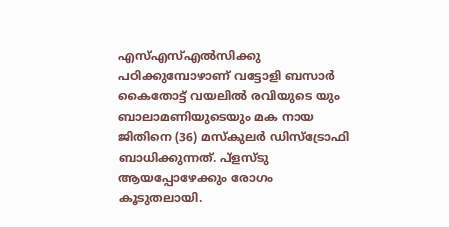എസ്എസ്എൽസിക്കു പഠിക്കുമ്പോഴാണ് വട്ടോളി ബസാർ കൈതോട്ട് വയലിൽ രവിയുടെ യും ബാലാമണിയുടെയും മക നായ ജിതിനെ (36) മസ്കുലർ ഡിസ്ട്രോഫി ബാധിക്കുന്നത്. പ്ളസ്ടു ആയപ്പോഴേക്കും രോഗം കൂടുതലായി.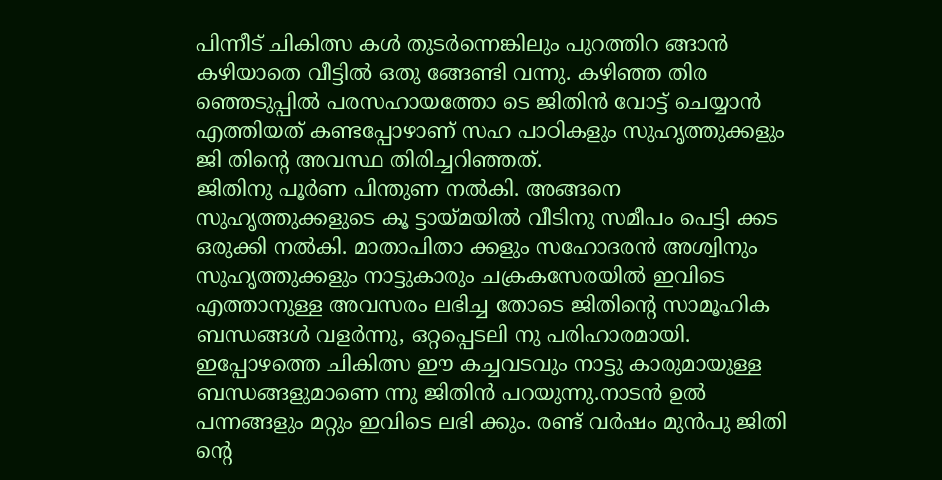പിന്നീട് ചികിത്സ കൾ തുടർന്നെങ്കിലും പുറത്തിറ ങ്ങാൻ കഴിയാതെ വീട്ടിൽ ഒതു ങ്ങേണ്ടി വന്നു. കഴിഞ്ഞ തിര ഞ്ഞെടുപ്പിൽ പരസഹായത്തോ ടെ ജിതിൻ വോട്ട് ചെയ്യാൻ എത്തിയത് കണ്ടപ്പോഴാണ് സഹ പാഠികളും സുഹൃത്തുക്കളും ജി തിന്റെ അവസ്ഥ തിരിച്ചറിഞ്ഞത്.
ജിതിനു പൂർണ പിന്തുണ നൽകി. അങ്ങനെ സുഹൃത്തുക്കളുടെ കൂ ട്ടായ്മയിൽ വീടിനു സമീപം പെട്ടി ക്കട ഒരുക്കി നൽകി. മാതാപിതാ ക്കളും സഹോദരൻ അശ്വിനും സുഹൃത്തുക്കളും നാട്ടുകാരും ചക്രകസേരയിൽ ഇവിടെ എത്താനുള്ള അവസരം ലഭിച്ച തോടെ ജിതിന്റെ സാമൂഹിക ബന്ധങ്ങൾ വളർന്നു, ഒറ്റപ്പെടലി നു പരിഹാരമായി. ഇപ്പോഴത്തെ ചികിത്സ ഈ കച്ചവടവും നാട്ടു കാരുമായുള്ള ബന്ധങ്ങളുമാണെ ന്നു ജിതിൻ പറയുന്നു.നാടൻ ഉൽ പന്നങ്ങളും മറ്റും ഇവിടെ ലഭി ക്കും. രണ്ട് വർഷം മുൻപു ജിതി ന്റെ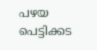പഴയ പെട്ടിക്കട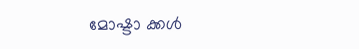മോഷ്ടാ ക്കൾ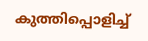കുത്തിപ്പൊളിച്ച്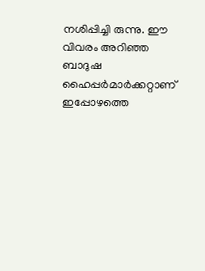നശിപ്പിച്ചി രുന്നു. ഈ വിവരം അറിഞ്ഞ ബാദുഷ ഹൈപ്പർമാർക്കറ്റാണ് ഇപ്പോഴത്തെ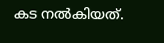കട നൽകിയത്.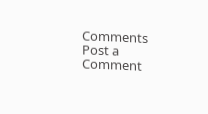Comments
Post a Comment